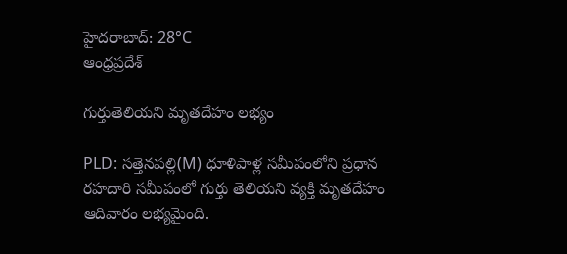హైదరాబాద్: 28°C
ఆంధ్రప్రదేశ్

గుర్తుతెలియని మృతదేహం లభ్యం

PLD: సత్తెనపల్లి(M) ధూళిపాళ్ల సమీపంలోని ప్రధాన రహదారి సమీపంలో గుర్తు తెలియని వ్యక్తి మృతదేహం ఆదివారం లభ్యమైంది.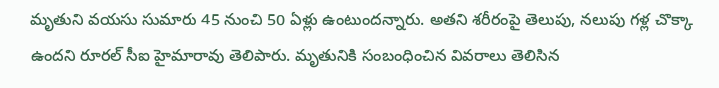మృతుని వయసు సుమారు 45 నుంచి 50 ఏళ్లు ఉంటుందన్నారు. అతని శరీరంపై తెలుపు, నలుపు గళ్ల చొక్కా ఉందని రూరల్ సీఐ హైమారావు తెలిపారు. మృతునికి సంబంధించిన వివరాలు తెలిసిన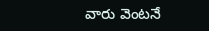వారు వెంటనే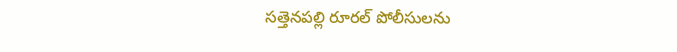సత్తెనపల్లి రూరల్ పోలీసులను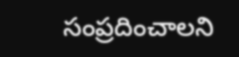సంప్రదించాలని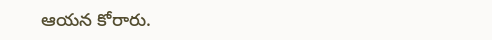ఆయన కోరారు.